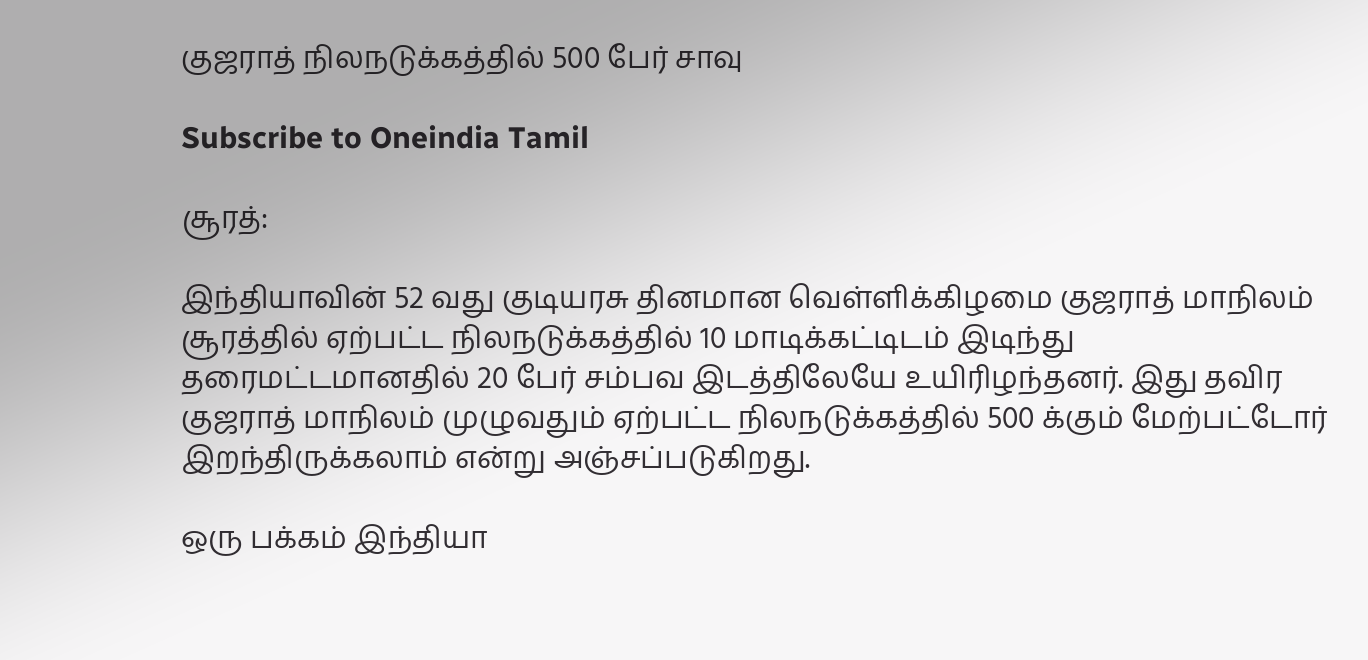குஜராத் நிலநடுக்கத்தில் 500 பேர் சாவு

Subscribe to Oneindia Tamil

சூரத்:

இந்தியாவின் 52 வது குடியரசு தினமான வெள்ளிக்கிழமை குஜராத் மாநிலம் சூரத்தில் ஏற்பட்ட நிலநடுக்கத்தில் 10 மாடிக்கட்டிடம் இடிந்து தரைமட்டமானதில் 20 பேர் சம்பவ இடத்திலேயே உயிரிழந்தனர். இது தவிர குஜராத் மாநிலம் முழுவதும் ஏற்பட்ட நிலநடுக்கத்தில் 500 க்கும் மேற்பட்டோர் இறந்திருக்கலாம் என்று அஞ்சப்படுகிறது.

ஒரு பக்கம் இந்தியா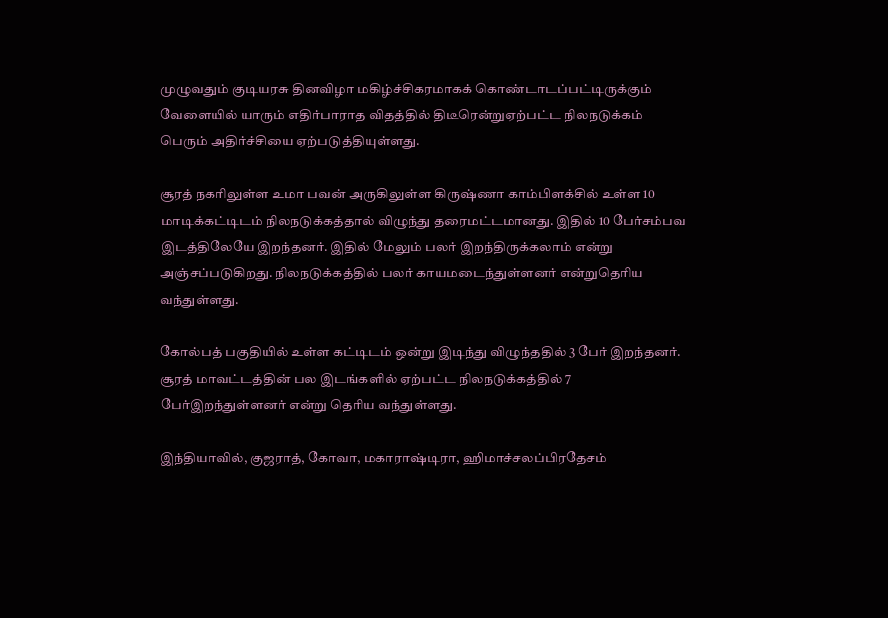முழுவதும் குடியரசு தினவிழா மகிழ்ச்சிகரமாகக் கொண்டாடப்பட்டிருக்கும் வேளையில் யாரும் எதிர்பாராத விதத்தில் திடீரென்றுஏற்பட்ட நிலநடுக்கம் பெரும் அதிர்ச்சியை ஏற்படுத்தியுள்ளது.

சூரத் நகரிலுள்ள உமா பவன் அருகிலுள்ள கிருஷ்ணா காம்பிளக்சில் உள்ள 10 மாடிக்கட்டிடம் நிலநடுக்கத்தால் விழுந்து தரைமட்டமானது. இதில் 10 பேர்சம்பவ இடத்திலேயே இறந்தனர். இதில் மேலும் பலர் இறந்திருக்கலாம் என்று அஞ்சப்படுகிறது. நிலநடுக்கத்தில் பலர் காயமடைந்துள்ளனர் என்றுதெரிய வந்துள்ளது.

கோல்பத் பகுதியில் உள்ள கட்டிடம் ஒன்று இடிந்து விழுந்ததில் 3 பேர் இறந்தனர். சூரத் மாவட்டத்தின் பல இடங்களில் ஏற்பட்ட நிலநடுக்கத்தில் 7 பேர்இறந்துள்ளனர் என்று தெரிய வந்துள்ளது.

இந்தியாவில், குஜராத், கோவா, மகாராஷ்டிரா, ஹிமாச்சலப்பிரதேசம்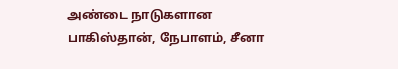அண்டை நாடுகளான பாகிஸ்தான், நேபாளம், சீனா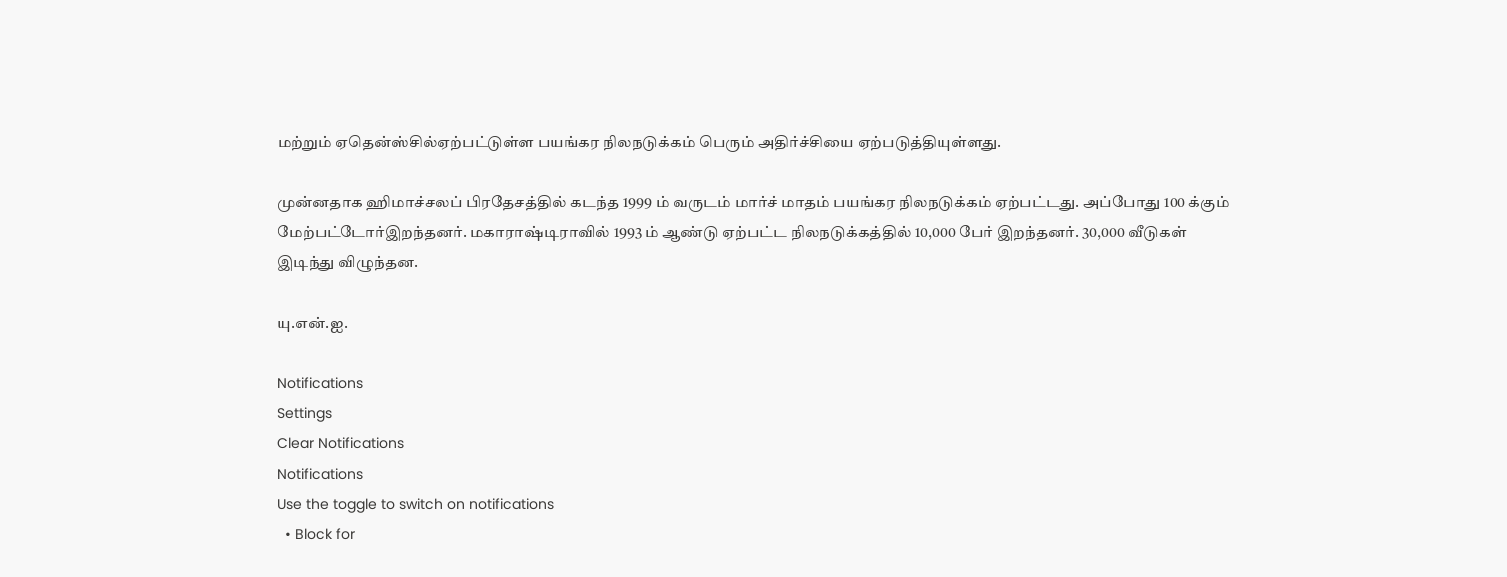மற்றும் ஏதென்ஸ்சில்ஏற்பட்டுள்ள பயங்கர நிலநடுக்கம் பெரும் அதிர்ச்சியை ஏற்படுத்தியுள்ளது.

முன்னதாக ஹிமாச்சலப் பிரதேசத்தில் கடந்த 1999 ம் வருடம் மார்ச் மாதம் பயங்கர நிலநடுக்கம் ஏற்பட்டது. அப்போது 100 க்கும் மேற்பட்டோர்இறந்தனர். மகாராஷ்டிராவில் 1993 ம் ஆண்டு ஏற்பட்ட நிலநடுக்கத்தில் 10,000 பேர் இறந்தனர். 30,000 வீடுகள் இடிந்து விழுந்தன.

யு.என்.ஐ.

Notifications
Settings
Clear Notifications
Notifications
Use the toggle to switch on notifications
  • Block for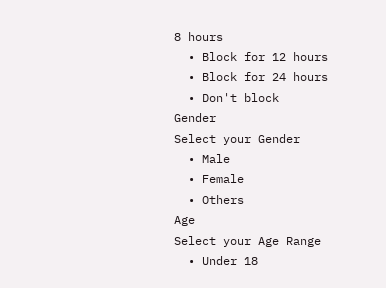8 hours
  • Block for 12 hours
  • Block for 24 hours
  • Don't block
Gender
Select your Gender
  • Male
  • Female
  • Others
Age
Select your Age Range
  • Under 18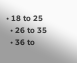• 18 to 25
  • 26 to 35
  • 36 to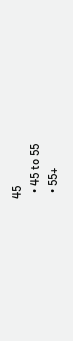45
  • 45 to 55
  • 55+